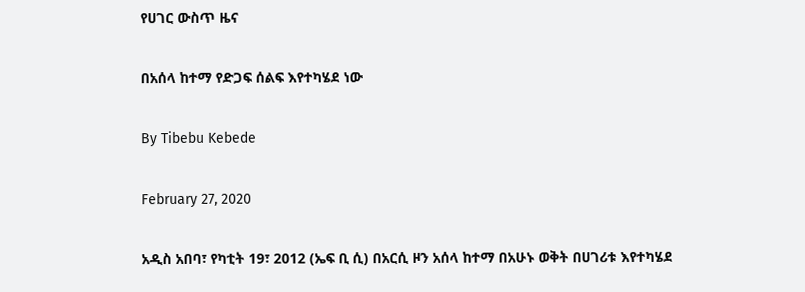የሀገር ውስጥ ዜና

በአሰላ ከተማ የድጋፍ ሰልፍ እየተካሄደ ነው

By Tibebu Kebede

February 27, 2020

አዲስ አበባ፣ የካቲት 19፣ 2012 (ኤፍ ቢ ሲ) በአርሲ ዞን አሰላ ከተማ በአሁኑ ወቅት በሀገሪቱ እየተካሄደ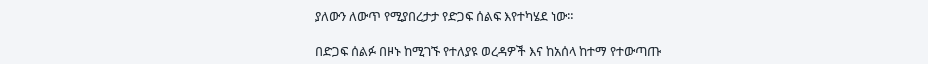ያለውን ለውጥ የሚያበረታታ የድጋፍ ሰልፍ እየተካሄደ ነው።

በድጋፍ ሰልፉ በዞኑ ከሚገኙ የተለያዩ ወረዳዎች እና ከአሰላ ከተማ የተውጣጡ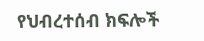የህብረተሰብ ክፍሎች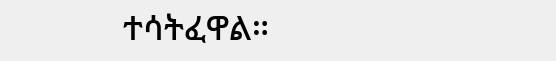ተሳትፈዋል።